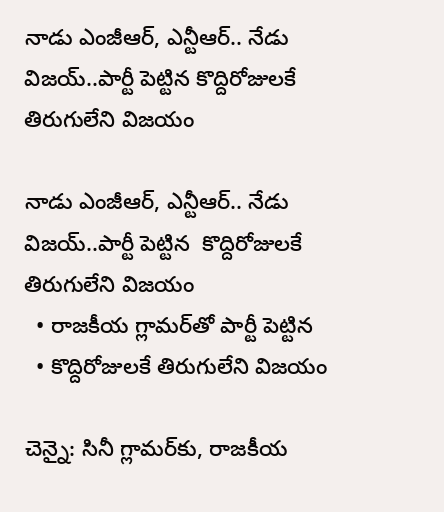నాడు ఎంజీఆర్‌‌‌‌‌‌‌‌, ఎన్టీఆర్.. నేడు విజయ్..పార్టీ పెట్టిన కొద్దిరోజులకే తిరుగులేని విజయం

నాడు ఎంజీఆర్‌‌‌‌‌‌‌‌, ఎన్టీఆర్.. నేడు విజయ్..పార్టీ పెట్టిన  కొద్దిరోజులకే తిరుగులేని విజయం
  • రాజకీయ గ్లామర్‌‌‌‌‌‌‌‌తో పార్టీ పెట్టిన
  • కొద్దిరోజులకే తిరుగులేని విజయం

చెన్నై: సినీ గ్లామర్‌‌‌‌కు, రాజకీయ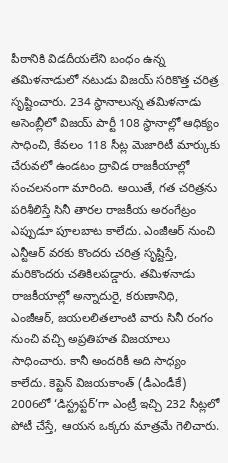పీఠానికి విడదీయలేని బంధం ఉన్న తమిళనాడులో నటుడు విజయ్ సరికొత్త చరిత్ర సృష్టించారు. 234 స్థానాలున్న తమిళనాడు అసెంబ్లీలో విజయ్ పార్టీ 108 స్థానాల్లో ఆధిక్యం సాధించి, కేవలం 118 సీట్ల మెజారిటీ మార్కుకు చేరువలో ఉండటం ద్రావిడ రాజకీయాల్లో సంచలనంగా మారింది. అయితే, గత చరిత్రను పరిశీలిస్తే సినీ తారల రాజకీయ అరంగేట్రం ఎప్పుడూ పూలబాట కాలేదు. ఎంజీఆర్ నుంచి ఎన్టీఆర్ వరకు కొందరు చరిత్ర సృష్టిస్తే, మరికొందరు చతికిలపడ్డారు. తమిళనాడు రాజకీయాల్లో అన్నాదురై, కరుణానిధి, ఎంజీఆర్, జయలలితలాంటి వారు సినీ రంగం నుంచి వచ్చి అప్రతిహత విజయాలు సాధించారు. కానీ అందరికీ అది సాధ్యం కాలేదు. కెప్టెన్ విజయకాంత్ (డీఎండీకే) 2006లో ‘డిస్ట్రప్టర్’గా ఎంట్రీ ఇచ్చి 232 సీట్లలో పోటీ చేస్తే, ఆయన ఒక్కరు మాత్రమే గెలిచారు.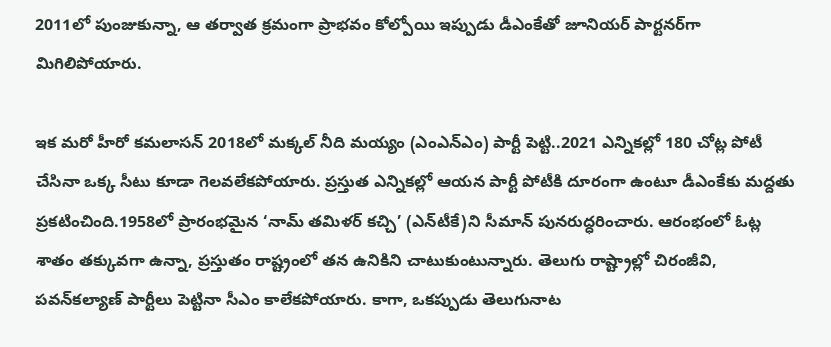2011లో పుంజుకున్నా, ఆ తర్వాత క్రమంగా ప్రాభవం కోల్పోయి ఇప్పుడు డీఎంకేతో జూనియర్ పార్టనర్‌‌‌‌గా మిగిలిపోయారు.

ఇక మరో హీరో కమలాసన్‌‌‌‌ 2018లో మక్కల్‌‌‌‌ నీది మయ్యం (ఎంఎన్‌‌‌‌ఎం) పార్టీ పెట్టి..2021 ఎన్నికల్లో 180 చోట్ల పోటీ చేసినా ఒక్క సీటు కూడా గెలవలేకపోయారు. ప్రస్తుత ఎన్నికల్లో ఆయన పార్టీ పోటీకి దూరంగా ఉంటూ డీఎంకేకు మద్దతు ప్రకటించింది.1958లో ప్రారంభమైన ‘నామ్ తమిళర్ కచ్చి’ (ఎన్‌‌‌‌టీకే)ని సీమాన్ పునరుద్ధరించారు. ఆరంభంలో ఓట్ల శాతం తక్కువగా ఉన్నా, ప్రస్తుతం రాష్ట్రంలో తన ఉనికిని చాటుకుంటున్నారు. తెలుగు రాష్ట్రాల్లో చిరంజీవి, పవన్‌‌‌‌కల్యాణ్ పార్టీలు పెట్టినా సీఎం కాలేకపోయారు. కాగా, ఒకప్పుడు తెలుగునాట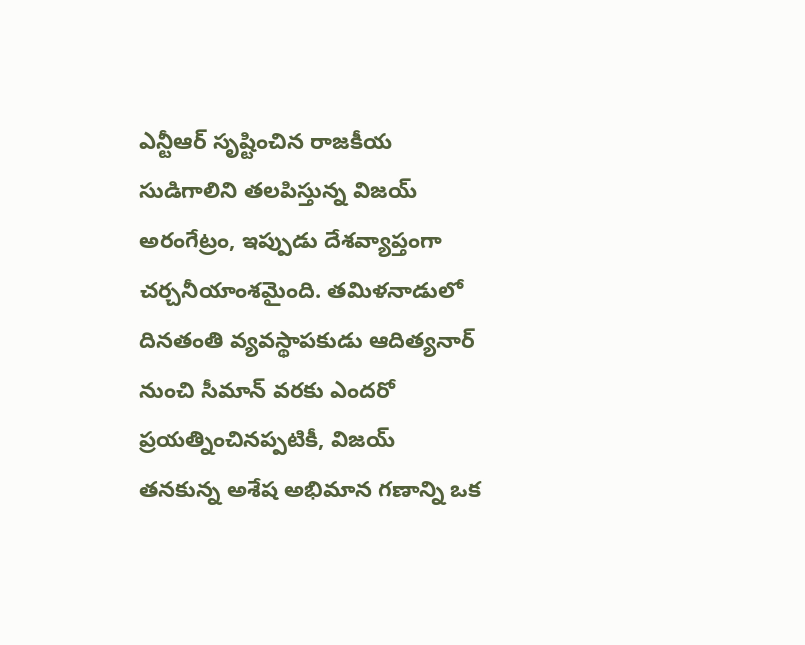ఎన్టీఆర్ సృష్టించిన రాజకీయ సుడిగాలిని తలపిస్తున్న విజయ్ అరంగేట్రం, ఇప్పుడు దేశవ్యాప్తంగా చర్చనీయాంశమైంది. తమిళనాడులో దినతంతి వ్యవస్థాపకుడు ఆదిత్యనార్ నుంచి సీమాన్ వరకు ఎందరో ప్రయత్నించినప్పటికీ, విజయ్ తనకున్న అశేష అభిమాన గణాన్ని ఒక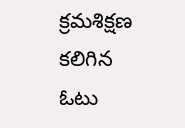క్రమశిక్షణ కలిగిన ఓటు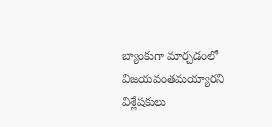బ్యాంకుగా మార్చడంలో విజయవంతమయ్యారని విశ్లేషకులు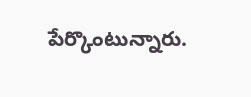పేర్కొంటున్నారు.